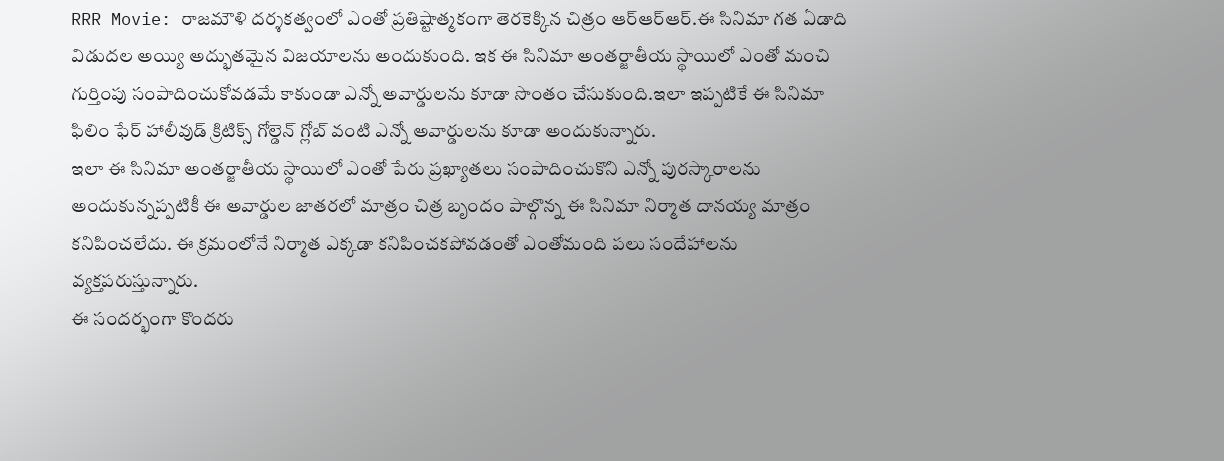RRR Movie: రాజమౌళి దర్శకత్వంలో ఎంతో ప్రతిష్టాత్మకంగా తెరకెక్కిన చిత్రం ఆర్ఆర్ఆర్.ఈ సినిమా గత ఏడాది విడుదల అయ్యి అద్భుతమైన విజయాలను అందుకుంది. ఇక ఈ సినిమా అంతర్జాతీయ స్థాయిలో ఎంతో మంచి గుర్తింపు సంపాదించుకోవడమే కాకుండా ఎన్నో అవార్డులను కూడా సొంతం చేసుకుంది.ఇలా ఇప్పటికే ఈ సినిమా ఫిలిం ఫేర్ హాలీవుడ్ క్రిటిక్స్ గోల్డెన్ గ్లోబ్ వంటి ఎన్నో అవార్డులను కూడా అందుకున్నారు.
ఇలా ఈ సినిమా అంతర్జాతీయ స్థాయిలో ఎంతో పేరు ప్రఖ్యాతలు సంపాదించుకొని ఎన్నో పురస్కారాలను అందుకున్నప్పటికీ ఈ అవార్డుల జాతరలో మాత్రం చిత్ర బృందం పాల్గొన్న ఈ సినిమా నిర్మాత దానయ్య మాత్రం కనిపించలేదు. ఈ క్రమంలోనే నిర్మాత ఎక్కడా కనిపించకపోవడంతో ఎంతోమంది పలు సందేహాలను వ్యక్తపరుస్తున్నారు.
ఈ సందర్భంగా కొందరు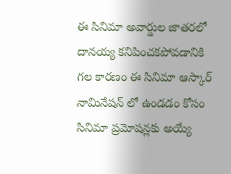ఈ సినిమా అవార్డుల జాతరలో దానయ్య కనిపించకపోవడానికి గల కారణం ఈ సినిమా ఆస్కార్ నామినేషన్ లో ఉండడం కోసం సినిమా ప్రమోషన్లకు అయ్యే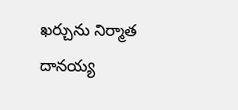ఖర్చును నిర్మాత దానయ్య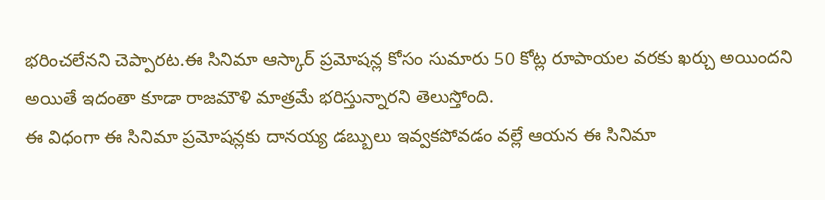భరించలేనని చెప్పారట.ఈ సినిమా ఆస్కార్ ప్రమోషన్ల కోసం సుమారు 50 కోట్ల రూపాయల వరకు ఖర్చు అయిందని అయితే ఇదంతా కూడా రాజమౌళి మాత్రమే భరిస్తున్నారని తెలుస్తోంది.
ఈ విధంగా ఈ సినిమా ప్రమోషన్లకు దానయ్య డబ్బులు ఇవ్వకపోవడం వల్లే ఆయన ఈ సినిమా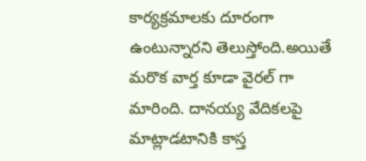కార్యక్రమాలకు దూరంగా ఉంటున్నారని తెలుస్తోంది.అయితే మరొక వార్త కూడా వైరల్ గా మారింది. దానయ్య వేదికలపై మాట్లాడటానికి కాస్త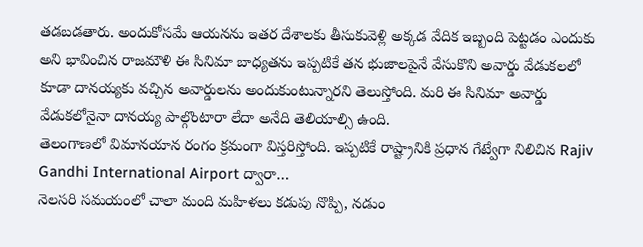తడబడతారు. అందుకోసమే ఆయనను ఇతర దేశాలకు తీసుకువెళ్లి అక్కడ వేదిక ఇబ్బంది పెట్టడం ఎందుకు అని భావించిన రాజమౌళి ఈ సినిమా బాధ్యతను ఇప్పటికే తన భుజాలపైనే వేసుకొని అవార్డు వేడుకలలో కూడా దానయ్యకు వచ్చిన అవార్డులను అందుకుంటున్నారని తెలుస్తోంది. మరి ఈ సినిమా అవార్డు వేడుకలోనైనా దానయ్య పాల్గొంటారా లేదా అనేది తెలియాల్సి ఉంది.
తెలంగాణలో విమానయాన రంగం క్రమంగా విస్తరిస్తోంది. ఇప్పటికే రాష్ట్రానికి ప్రధాన గేట్వేగా నిలిచిన Rajiv Gandhi International Airport ద్వారా…
నెలసరి సమయంలో చాలా మంది మహిళలు కడుపు నొప్పి, నడుం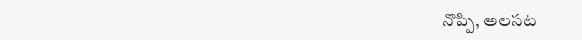నొప్పి, అలసట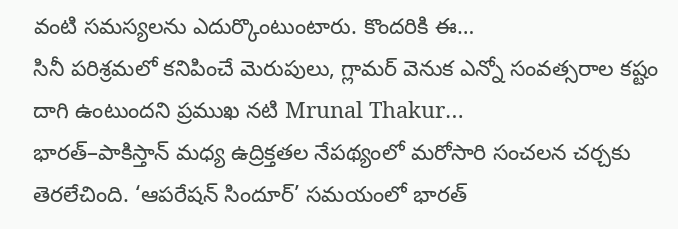వంటి సమస్యలను ఎదుర్కొంటుంటారు. కొందరికి ఈ…
సినీ పరిశ్రమలో కనిపించే మెరుపులు, గ్లామర్ వెనుక ఎన్నో సంవత్సరాల కష్టం దాగి ఉంటుందని ప్రముఖ నటి Mrunal Thakur…
భారత్–పాకిస్తాన్ మధ్య ఉద్రిక్తతల నేపథ్యంలో మరోసారి సంచలన చర్చకు తెరలేచింది. ‘ఆపరేషన్ సిందూర్’ సమయంలో భారత్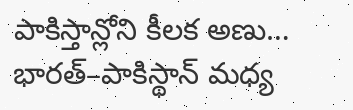పాకిస్తాన్లోని కీలక అణు…
భారత్–పాకిస్థాన్ మధ్య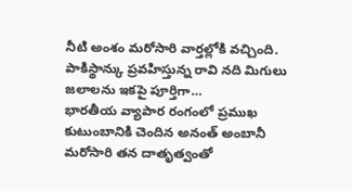నీటి అంశం మరోసారి వార్తల్లోకి వచ్చింది. పాకిస్థాన్కు ప్రవహిస్తున్న రావి నది మిగులు జలాలను ఇకపై పూర్తిగా…
భారతీయ వ్యాపార రంగంలో ప్రముఖ కుటుంబానికి చెందిన అనంత్ అంబానీ మరోసారి తన దాతృత్వంతో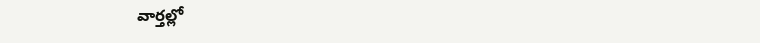వార్తల్లో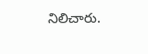నిలిచారు.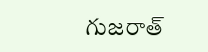గుజరాత్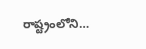రాష్ట్రంలోని…